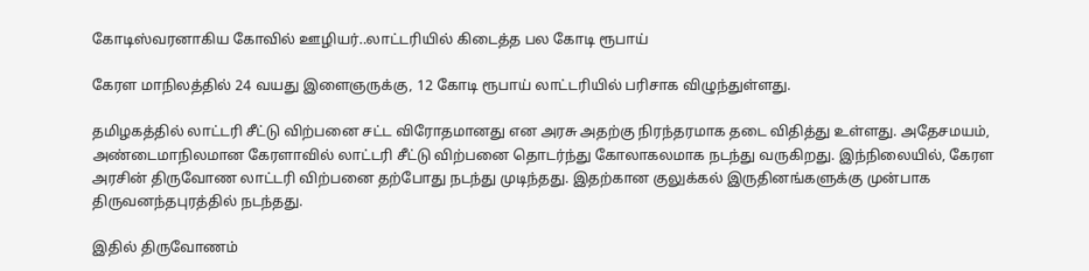கோடிஸ்வரனாகிய கோவில் ஊழியர்..லாட்டரியில் கிடைத்த பல கோடி ரூபாய்

கேரள மாநிலத்தில் 24 வயது இளைஞருக்கு, 12 கோடி ரூபாய் லாட்டரியில் பரிசாக விழுந்துள்ளது.

தமிழகத்தில் லாட்டரி சீட்டு விற்பனை சட்ட விரோதமானது என அரசு அதற்கு நிரந்தரமாக தடை விதித்து உள்ளது. அதேசமயம், அண்டைமாநிலமான கேரளாவில் லாட்டரி சீட்டு விற்பனை தொடர்ந்து கோலாகலமாக நடந்து வருகிறது. இந்நிலையில், கேரள அரசின் திருவோண லாட்டரி விற்பனை தற்போது நடந்து முடிந்தது. இதற்கான குலுக்கல் இருதினங்களுக்கு முன்பாக திருவனந்தபுரத்தில் நடந்தது.

இதில் திருவோணம்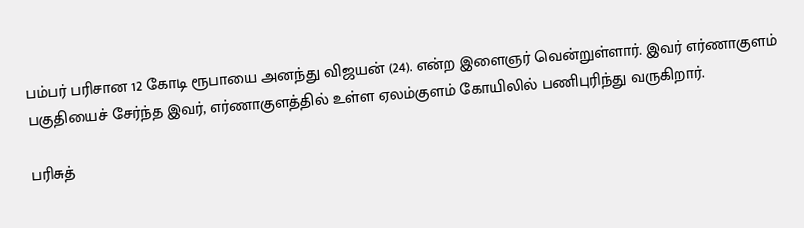பம்பர் பரிசான 12 கோடி ரூபாயை அனந்து விஜயன் (24). என்ற இளைஞர் வென்றுள்ளார். இவர் எர்ணாகுளம் பகுதியைச் சேர்ந்த இவர், எர்ணாகுளத்தில் உள்ள ஏலம்குளம் கோயிலில் பணிபுரிந்து வருகிறார்.

பரிசுத்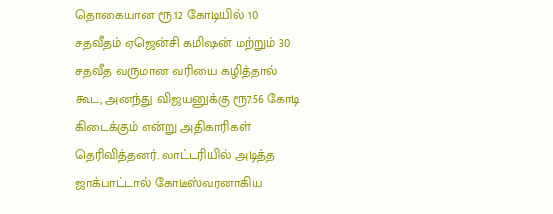தொகையான ரூ.12 கோடியில் 10 சதவீதம் ஏஜென்சி கமிஷன் மற்றும் 30 சதவீத வருமான வரியை கழித்தால் கூட, அனந்து விஜயனுக்கு ரூ7.56 கோடி கிடைக்கும் என்று அதிகாரிகள் தெரிவித்தனர். லாட்டரியில் அடித்த ஜாக்பாட்டால் கோடீஸ்வரனாகிய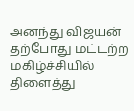அனந்து விஜயன் தற்போது மட்டற்ற மகிழ்ச்சியில் திளைத்து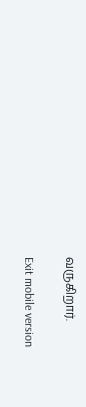வருகிறார்.

Exit mobile version